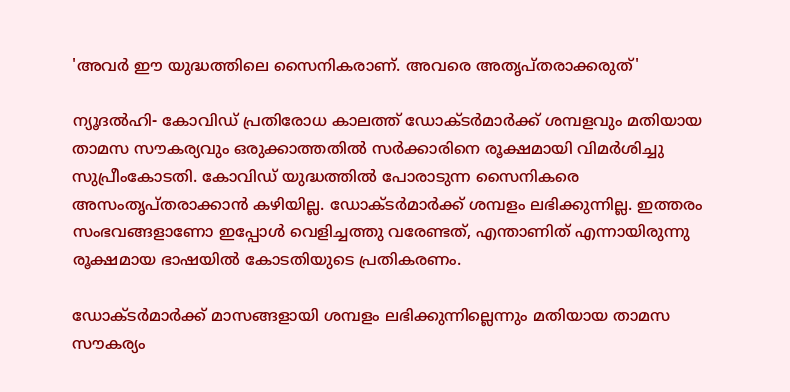'അവര്‍ ഈ യുദ്ധത്തിലെ സൈനികരാണ്. അവരെ അതൃപ്തരാക്കരുത്'

ന്യൂദല്‍ഹി- കോവിഡ് പ്രതിരോധ കാലത്ത് ഡോക്ടര്‍മാര്‍ക്ക് ശമ്പളവും മതിയായ താമസ സൗകര്യവും ഒരുക്കാത്തതില്‍ സര്‍ക്കാരിനെ രൂക്ഷമായി വിമര്‍ശിച്ചു സുപ്രീംകോടതി. കോവിഡ് യുദ്ധത്തില്‍ പോരാടുന്ന സൈനികരെ അസംതൃപ്തരാക്കാന്‍ കഴിയില്ല. ഡോക്ടര്‍മാര്‍ക്ക് ശമ്പളം ലഭിക്കുന്നില്ല. ഇത്തരം സംഭവങ്ങളാണോ ഇപ്പോള്‍ വെളിച്ചത്തു വരേണ്ടത്, എന്താണിത് എന്നായിരുന്നു രൂക്ഷമായ ഭാഷയില്‍ കോടതിയുടെ പ്രതികരണം.

ഡോക്ടര്‍മാര്‍ക്ക് മാസങ്ങളായി ശമ്പളം ലഭിക്കുന്നില്ലെന്നും മതിയായ താമസ സൗകര്യം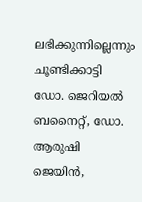ലഭിക്കുന്നില്ലെന്നും ചൂണ്ടിക്കാട്ടി ഡോ. ജെറിയല്‍ ബനൈറ്റ്, ഡോ. ആരുഷി ജെയിന്‍,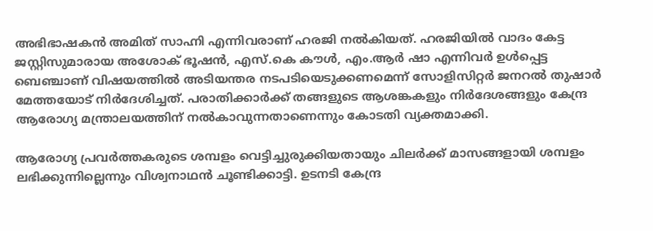അഭിഭാഷകന്‍ അമിത് സാഹ്നി എന്നിവരാണ് ഹരജി നല്‍കിയത്. ഹരജിയില്‍ വാദം കേട്ട ജസ്റ്റിസുമാരായ അശോക് ഭൂഷന്‍, എസ്.കെ കൗള്‍, എം.ആര്‍ ഷാ എന്നിവര്‍ ഉള്‍പ്പെട്ട ബെഞ്ചാണ് വിഷയത്തില്‍ അടിയന്തര നടപടിയെടുക്കണമെന്ന് സോളിസിറ്റര്‍ ജനറല്‍ തുഷാര്‍ മേത്തയോട് നിര്‍ദേശിച്ചത്. പരാതിക്കാര്‍ക്ക് തങ്ങളുടെ ആശങ്കകളും നിര്‍ദേശങ്ങളും കേന്ദ്ര ആരോഗ്യ മന്ത്രാലയത്തിന് നല്‍കാവുന്നതാണെന്നും കോടതി വ്യക്തമാക്കി.

ആരോഗ്യ പ്രവര്‍ത്തകരുടെ ശമ്പളം വെട്ടിച്ചുരുക്കിയതായും ചിലര്‍ക്ക് മാസങ്ങളായി ശമ്പളം ലഭിക്കുന്നില്ലെന്നും വിശ്വനാഥന്‍ ചൂണ്ടിക്കാട്ടി. ഉടനടി കേന്ദ്ര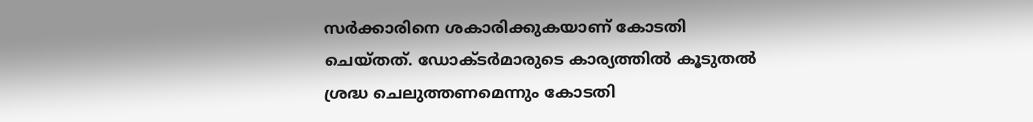സര്‍ക്കാരിനെ ശകാരിക്കുകയാണ് കോടതി ചെയ്തത്. ഡോക്ടര്‍മാരുടെ കാര്യത്തില്‍ കൂടുതല്‍ ശ്രദ്ധ ചെലുത്തണമെന്നും കോടതി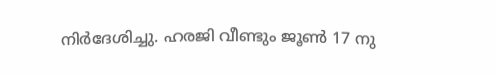നിര്‍ദേശിച്ചു. ഹരജി വീണ്ടും ജൂണ്‍ 17 നു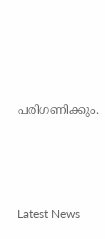പരിഗണിക്കും.





Latest News